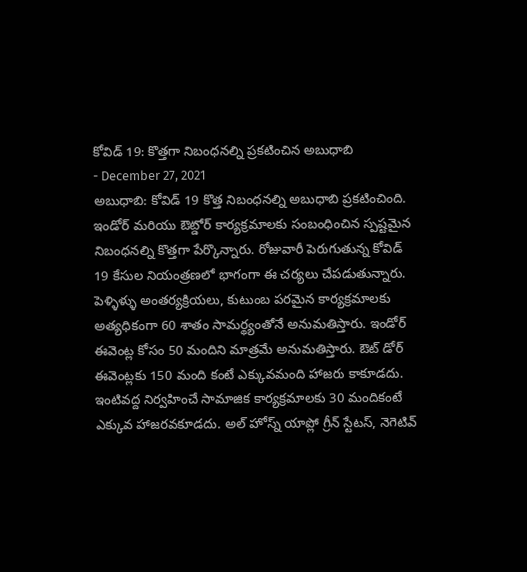కోవిడ్ 19: కొత్తగా నిబంధనల్ని ప్రకటించిన అబుధాబి
- December 27, 2021
అబుధాబి: కోవిడ్ 19 కొత్త నిబంధనల్ని అబుధాబి ప్రకటించింది. ఇండోర్ మరియు ఔట్డోర్ కార్యక్రమాలకు సంబంధించిన స్పష్టమైన నిబంధనల్ని కొత్తగా పేర్కొన్నారు. రోజువారీ పెరుగుతున్న కోవిడ్ 19 కేసుల నియంత్రణలో భాగంగా ఈ చర్యలు చేపడుతున్నారు. పెళ్ళిళ్ళు అంతర్యక్రియలు, కుటుంబ పరమైన కార్యక్రమాలకు అత్యధికంగా 60 శాతం సామర్థ్యంతోనే అనుమతిస్తారు. ఇండోర్ ఈవెంట్ల కోసం 50 మందిని మాత్రమే అనుమతిస్తారు. ఔట్ డోర్ ఈవెంట్లకు 150 మంది కంటే ఎక్కువమంది హాజరు కాకూడదు. ఇంటివద్ద నిర్వహించే సామాజిక కార్యక్రమాలకు 30 మందికంటే ఎక్కువ హాజరవకూడదు. అల్ హోస్న్ యాప్లో గ్రీన్ స్టేటస్, నెగెటివ్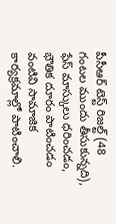పీసీఆర్ టెస్ట్ రిజల్ట్ (48 గంటల ముందు తీసుకున్నది), ఫేస్ మాస్కులు ధరించడం, భౌతిక దూరం పాటించడం వంటివి సామాజిక కార్యక్రమాల్లో పాటించాలి.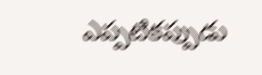ఎప్పటికప్పుడు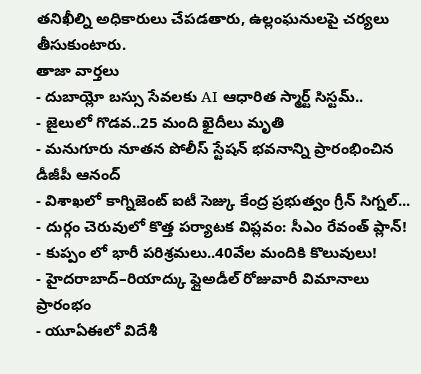తనిఖీల్ని అధికారులు చేపడతారు, ఉల్లంఘనులపై చర్యలు తీసుకుంటారు.
తాజా వార్తలు
- దుబాయ్లో బస్సు సేవలకు AI ఆధారిత స్మార్ట్ సిస్టమ్..
- జైలులో గొడవ..25 మంది ఖైదీలు మృతి
- మనుగూరు నూతన పోలీస్ స్టేషన్ భవనాన్ని ప్రారంభించిన డీజీపీ ఆనంద్
- విశాఖలో కాగ్నిజెంట్ ఐటీ సెజ్కు కేంద్ర ప్రభుత్వం గ్రీన్ సిగ్నల్...
- దుర్గం చెరువులో కొత్త పర్యాటక విప్లవం: సీఎం రేవంత్ ప్లాన్!
- కుప్పం లో భారీ పరిశ్రమలు..40వేల మందికి కొలువులు!
- హైదరాబాద్–రియాద్కు ఫ్లైఅడీల్ రోజువారీ విమానాలు ప్రారంభం
- యూఏఈలో విదేశీ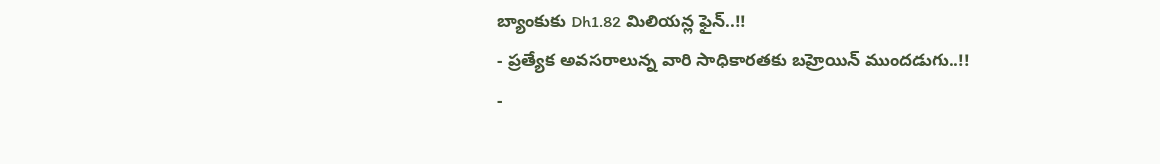బ్యాంకుకు Dh1.82 మిలియన్ల ఫైన్..!!
- ప్రత్యేక అవసరాలున్న వారి సాధికారతకు బహ్రెయిన్ ముందడుగు..!!
-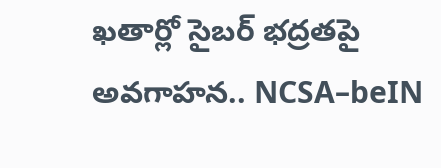ఖతార్లో సైబర్ భద్రతపై అవగాహన.. NCSA–beIN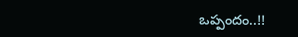ఒప్పందం..!!